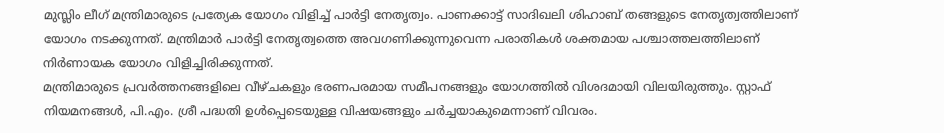മുസ്ലിം ലീഗ് മന്ത്രിമാരുടെ പ്രത്യേക യോഗം വിളിച്ച് പാർട്ടി നേതൃത്വം. പാണക്കാട്ട് സാദിഖലി ശിഹാബ് തങ്ങളുടെ നേതൃത്വത്തിലാണ് യോഗം നടക്കുന്നത്. മന്ത്രിമാർ പാർട്ടി നേതൃത്വത്തെ അവഗണിക്കുന്നുവെന്ന പരാതികൾ ശക്തമായ പശ്ചാത്തലത്തിലാണ് നിർണായക യോഗം വിളിച്ചിരിക്കുന്നത്.
മന്ത്രിമാരുടെ പ്രവർത്തനങ്ങളിലെ വീഴ്ചകളും ഭരണപരമായ സമീപനങ്ങളും യോഗത്തിൽ വിശദമായി വിലയിരുത്തും. സ്റ്റാഫ് നിയമനങ്ങൾ, പി.എം. ശ്രീ പദ്ധതി ഉൾപ്പെടെയുള്ള വിഷയങ്ങളും ചർച്ചയാകുമെന്നാണ് വിവരം.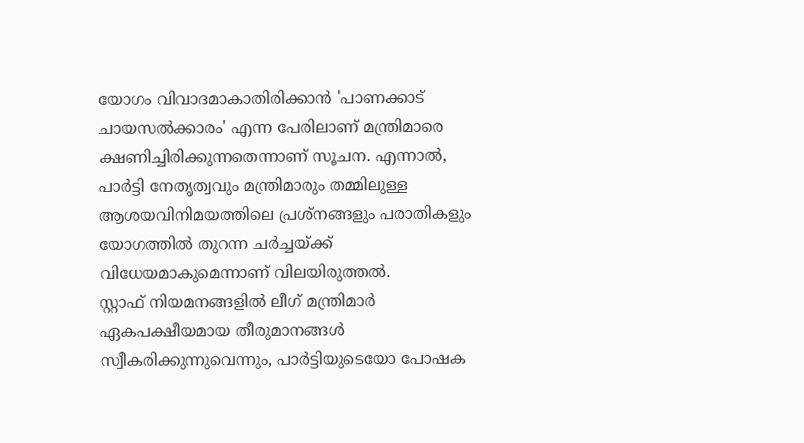യോഗം വിവാദമാകാതിരിക്കാൻ 'പാണക്കാട് ചായസൽക്കാരം' എന്ന പേരിലാണ് മന്ത്രിമാരെ ക്ഷണിച്ചിരിക്കുന്നതെന്നാണ് സൂചന. എന്നാൽ, പാർട്ടി നേതൃത്വവും മന്ത്രിമാരും തമ്മിലുള്ള ആശയവിനിമയത്തിലെ പ്രശ്നങ്ങളും പരാതികളും യോഗത്തിൽ തുറന്ന ചർച്ചയ്ക്ക് വിധേയമാകുമെന്നാണ് വിലയിരുത്തൽ.
സ്റ്റാഫ് നിയമനങ്ങളിൽ ലീഗ് മന്ത്രിമാർ ഏകപക്ഷീയമായ തീരുമാനങ്ങൾ സ്വീകരിക്കുന്നുവെന്നും, പാർട്ടിയുടെയോ പോഷക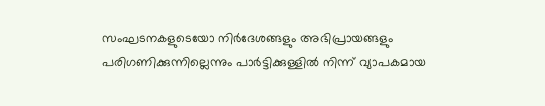സംഘടനകളുടെയോ നിർദേശങ്ങളും അഭിപ്രായങ്ങളും പരിഗണിക്കുന്നില്ലെന്നും പാർട്ടിക്കുള്ളിൽ നിന്ന് വ്യാപകമായ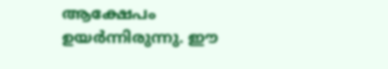ആക്ഷേപം ഉയർന്നിരുന്നു. ഈ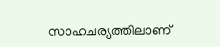സാഹചര്യത്തിലാണ്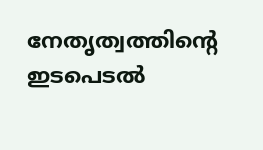നേതൃത്വത്തിന്റെ ഇടപെടൽ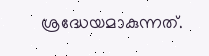ശ്രദ്ധേയമാകുന്നത്.